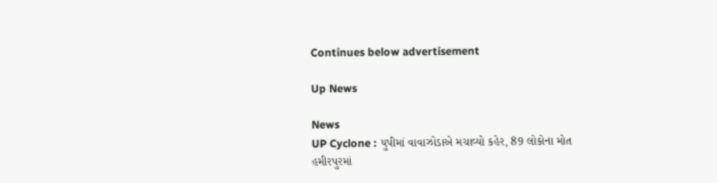Continues below advertisement

Up News

News
UP Cyclone : યુપીમાં વાવાઝોડાએ મચાવ્યો કહેર, 89 લોકોના મોત
હમીરપુરમાં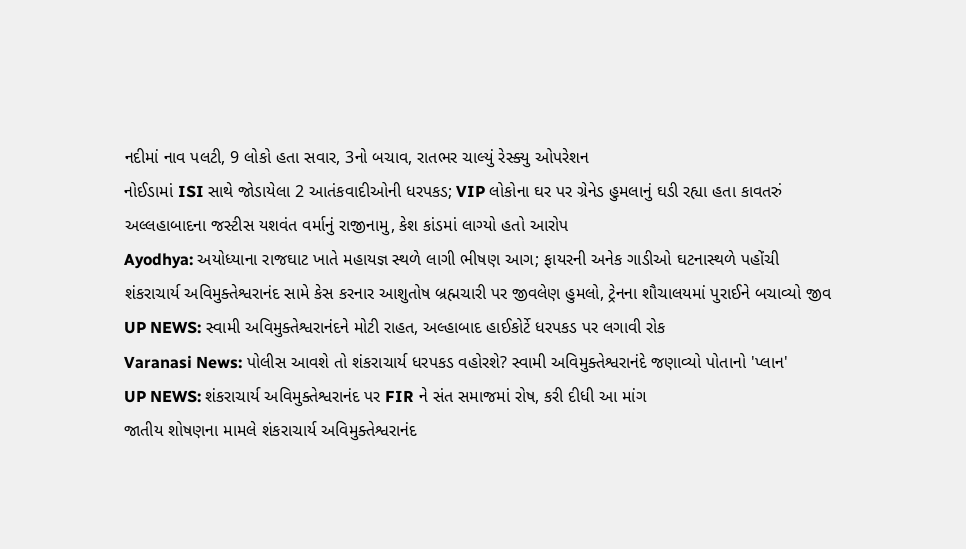નદીમાં નાવ પલટી, 9 લોકો હતા સવાર, 3નો બચાવ, રાતભર ચાલ્યું રેસ્ક્યુ ઓપરેશન
નોઈડામાં ISI સાથે જોડાયેલા 2 આતંકવાદીઓની ધરપકડ; VIP લોકોના ઘર પર ગ્રેનેડ હુમલાનું ઘડી રહ્યા હતા કાવતરું
અલ્લહાબાદના જસ્ટીસ યશવંત વર્માનું રાજીનામુ, કેશ કાંડમાં લાગ્યો હતો આરોપ
Ayodhya: અયોધ્યાના રાજઘાટ ખાતે મહાયજ્ઞ સ્થળે લાગી ભીષણ આગ; ફાયરની અનેક ગાડીઓ ઘટનાસ્થળે પહોંચી
શંકરાચાર્ય અવિમુક્તેશ્વરાનંદ સામે કેસ કરનાર આશુતોષ બ્રહ્મચારી પર જીવલેણ હુમલો, ટ્રેનના શૌચાલયમાં પુરાઈને બચાવ્યો જીવ
UP NEWS: સ્વામી અવિમુક્તેશ્વરાનંદને મોટી રાહત, અલ્હાબાદ હાઈકોર્ટે ધરપકડ પર લગાવી રોક
Varanasi News: પોલીસ આવશે તો શંકરાચાર્ય ધરપકડ વહોરશે? સ્વામી અવિમુક્તેશ્વરાનંદે જણાવ્યો પોતાનો 'પ્લાન'
UP NEWS: શંકરાચાર્ય અવિમુક્તેશ્વરાનંદ પર FIR ને સંત સમાજમાં રોષ, કરી દીધી આ માંગ
જાતીય શોષણના મામલે શંકરાચાર્ય અવિમુક્તેશ્વરાનંદ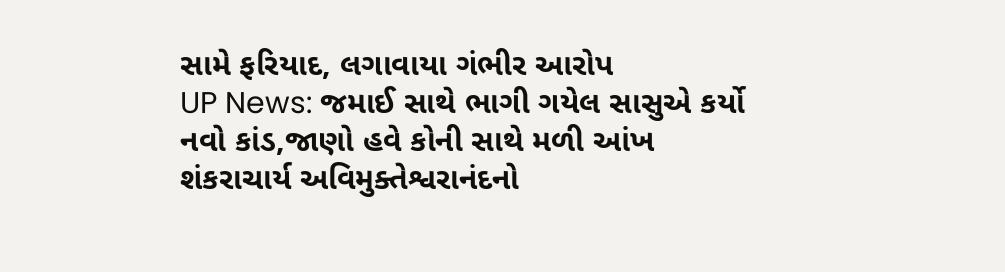સામે ફરિયાદ, લગાવાયા ગંભીર આરોપ
UP News: જમાઈ સાથે ભાગી ગયેલ સાસુએ કર્યો નવો કાંડ,જાણો હવે કોની સાથે મળી આંખ
શંકરાચાર્ય અવિમુક્તેશ્વરાનંદનો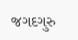જગદગુરુ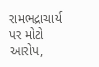રામભદ્રાચાર્ય પર મોટો આરોપ,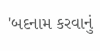'બદનામ કરવાનું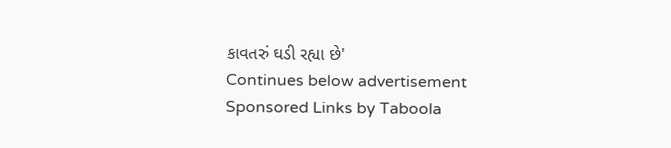કાવતરું ઘડી રહ્યા છે'
Continues below advertisement
Sponsored Links by Taboola